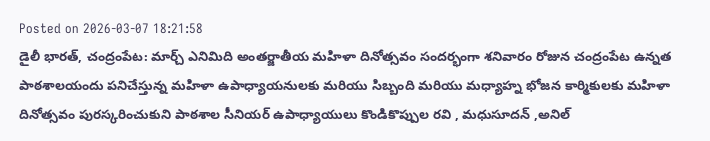Posted on 2026-03-07 18:21:58
డైలీ భారత్, చంద్రంపేట: మార్చ్ ఎనిమిది అంతర్జాతీయ మహిళా దినోత్సవం సందర్భంగా శనివారం రోజున చంద్రంపేట ఉన్నత పాఠశాలయందు పనిచేస్తున్న మహిళా ఉపాధ్యాయనులకు మరియు సిబ్బంది మరియు మధ్యాహ్న భోజన కార్మికులకు మహిళా దినోత్సవం పురస్కరించుకుని పాఠశాల సీనియర్ ఉపాధ్యాయులు కొండికొప్పుల రవి , మధుసూదన్ ,అనిల్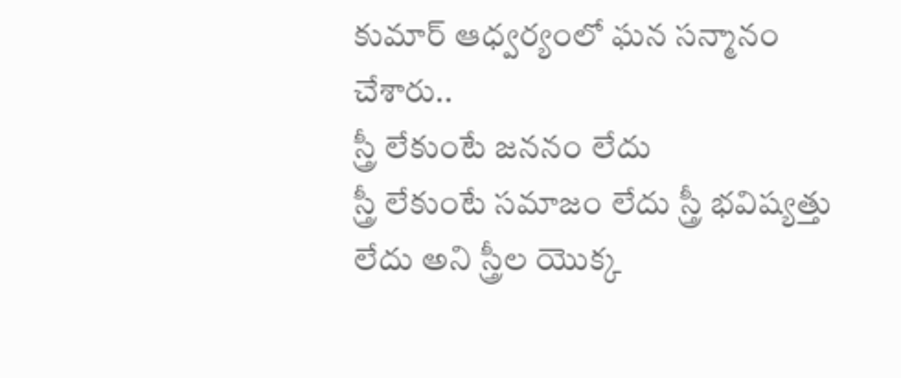కుమార్ ఆధ్వర్యంలో ఘన సన్మానం చేశారు..
స్త్రీ లేకుంటే జననం లేదు
స్త్రీ లేకుంటే సమాజం లేదు స్త్రీ భవిష్యత్తు లేదు అని స్త్రీల యొక్క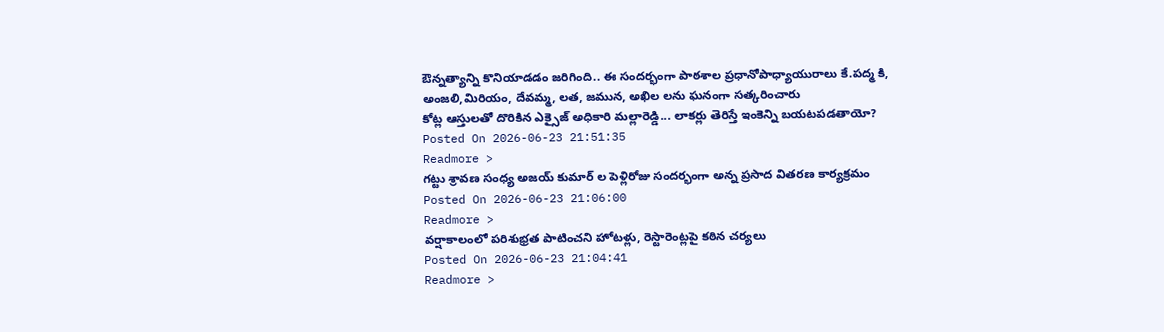ఔన్నత్యాన్ని కొనియాడడం జరిగింది.. ఈ సందర్భంగా పాఠశాల ప్రధానోపాధ్యాయురాలు కే.పద్మ కి, అంజలి,మిరియం, దేవమ్మ, లత, జమున, అఖిల లను ఘనంగా సత్కరించారు
కోట్ల ఆస్తులతో దొరికిన ఎక్సైజ్ అధికారి మల్లారెడ్డి... లాకర్లు తెరిస్తే ఇంకెన్ని బయటపడతాయో?
Posted On 2026-06-23 21:51:35
Readmore >
గట్టు శ్రావణ సంధ్య అజయ్ కుమార్ ల పెళ్లిరోజు సందర్భంగా అన్న ప్రసాద వితరణ కార్యక్రమం
Posted On 2026-06-23 21:06:00
Readmore >
వర్షాకాలంలో పరిశుభ్రత పాటించని హోటళ్లు, రెస్టారెంట్లపై కఠిన చర్యలు
Posted On 2026-06-23 21:04:41
Readmore >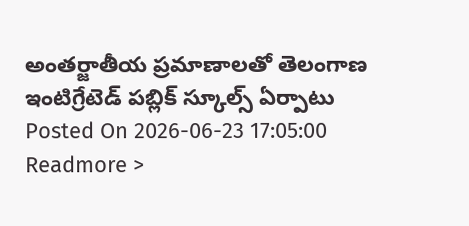అంతర్జాతీయ ప్రమాణాలతో తెలంగాణ ఇంటిగ్రేటెడ్ పబ్లిక్ స్కూల్స్ ఏర్పాటు
Posted On 2026-06-23 17:05:00
Readmore >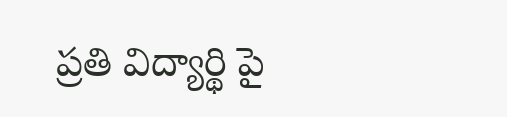ప్రతి విద్యార్థి పై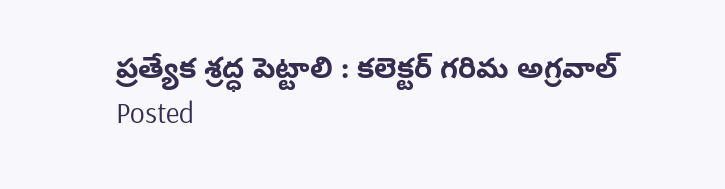ప్రత్యేక శ్రద్ధ పెట్టాలి : కలెక్టర్ గరిమ అగ్రవాల్
Posted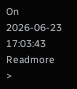On 2026-06-23 17:03:43
Readmore >